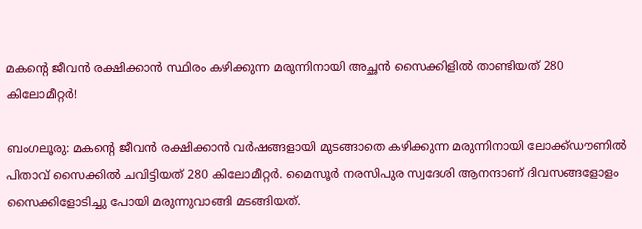മകന്റെ ജീവന്‍ രക്ഷിക്കാന്‍ സ്ഥിരം കഴിക്കുന്ന മരുന്നിനായി അച്ഛന്‍ സൈക്കിളില്‍ താണ്ടിയത് 280 കിലോമീറ്റര്‍!

ബംഗലൂരു: മകന്റെ ജീവന്‍ രക്ഷിക്കാന്‍ വര്‍ഷങ്ങളായി മുടങ്ങാതെ കഴിക്കുന്ന മരുന്നിനായി ലോക്ക്ഡൗണില്‍ പിതാവ് സൈക്കില്‍ ചവിട്ടിയത് 280 കിലോമീറ്റര്‍. മൈസൂര്‍ നരസിപുര സ്വദേശി ആനന്ദാണ് ദിവസങ്ങളോളം സൈക്കിളോടിച്ചു പോയി മരുന്നുവാങ്ങി മടങ്ങിയത്.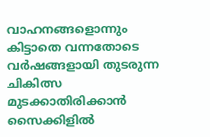വാഹനങ്ങളൊന്നും കിട്ടാതെ വന്നതോടെ വര്‍ഷങ്ങളായി തുടരുന്ന ചികിത്സ മുടക്കാതിരിക്കാന്‍ സൈക്കിളില്‍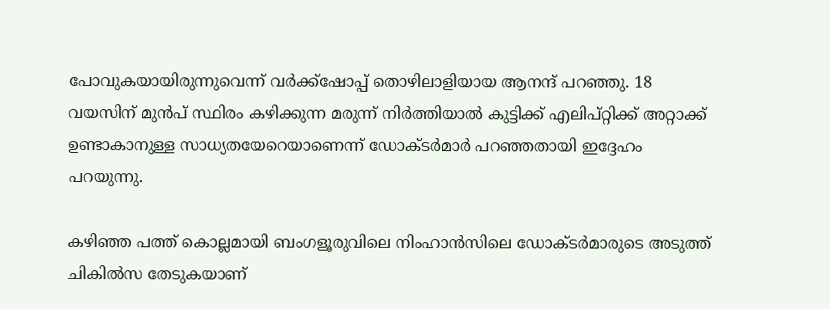പോവുകയായിരുന്നുവെന്ന് വര്‍ക്ക്‌ഷോപ്പ് തൊഴിലാളിയായ ആനന്ദ് പറഞ്ഞു. 18 വയസിന് മുന്‍പ് സ്ഥിരം കഴിക്കുന്ന മരുന്ന് നിര്‍ത്തിയാല്‍ കുട്ടിക്ക് എലിപ്റ്റിക്ക് അറ്റാക്ക് ഉണ്ടാകാനുള്ള സാധ്യതയേറെയാണെന്ന് ഡോക്ടര്‍മാര്‍ പറഞ്ഞതായി ഇദ്ദേഹം പറയുന്നു.

കഴിഞ്ഞ പത്ത് കൊല്ലമായി ബംഗളൂരുവിലെ നിംഹാന്‍സിലെ ഡോക്ടര്‍മാരുടെ അടുത്ത് ചികില്‍സ തേടുകയാണ്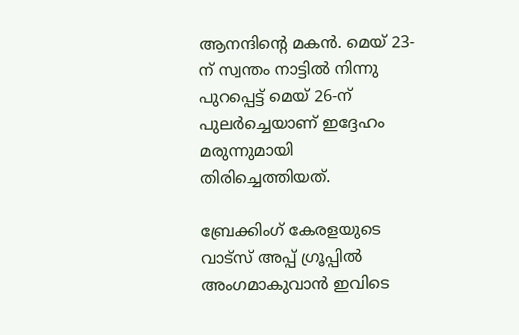ആനന്ദിന്റെ മകന്‍. മെയ് 23-ന് സ്വന്തം നാട്ടില്‍ നിന്നു പുറപ്പെട്ട് മെയ് 26-ന് പുലര്‍ച്ചെയാണ് ഇദ്ദേഹം മരുന്നുമായി തിരിച്ചെത്തിയത്.

ബ്രേക്കിംഗ് കേരളയുടെ വാട്സ് അപ്പ് ഗ്രൂപ്പിൽ അംഗമാകുവാൻ ഇവിടെ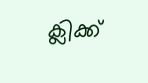ക്ലിക്ക്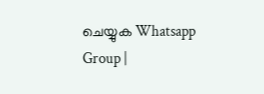ചെയ്യുക Whatsapp Group |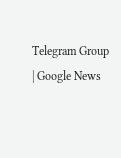Telegram Group | Google News